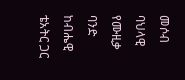መሶብ ባህላዊ የሙዚቃ ባንድ ከብሔዊ ቴአትር ጋር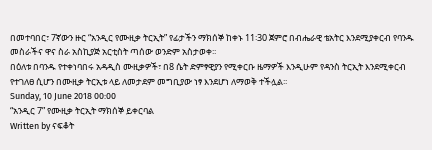በመተባበር፣ 7ኛውን ዙር “አንዲር የሙዚቃ ትርኢት” የፊታችን ማክሰኞ ከቀኑ 11፡30 ጀምሮ በብሔራዊ ቴአትር እንደሚያቀርብ የባንዱ መስራችና ዋና ስራ አስኪያጅ አርቲስት ጣሰው ወንድም አስታወቀ፡፡
በዕለቱ በባንዱ የተቀነባበሩ አዳዲስ ሙዚቃዎች፣ በ8 ሴት ድምፃዊያን የሚቀርቡ ዜማዎች እንዲሁም የዳንስ ትርኢት እንደሚቀርብ የተገለፀ ሲሆን በሙዚቃ ትርኢቱ ላይ ለመታደም መግቢያው ነፃ እንደሆነ ለማወቅ ተችሏል፡፡
Sunday, 10 June 2018 00:00
“አንዲር 7” የሙዚቃ ትርኢት ማክሰኞ ይቀርባል
Written by ናፍቆት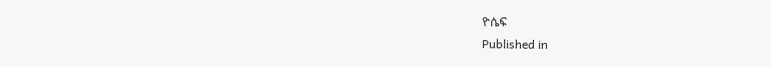ዮሴፍ
Published in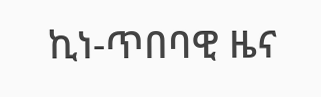ኪነ-ጥበባዊ ዜና